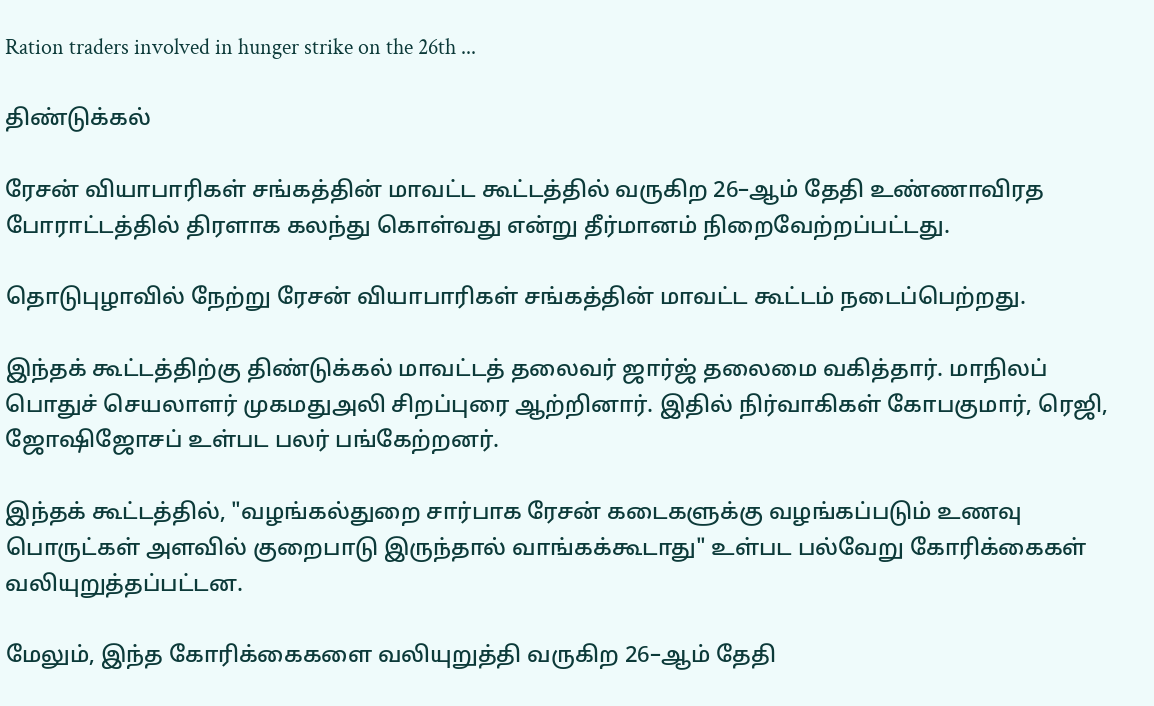Ration traders involved in hunger strike on the 26th ...

திண்டுக்கல்

ரேசன் வியாபாரிகள் சங்கத்தின் மாவட்ட கூட்டத்தில் வருகிற 26–ஆம் தேதி உண்ணாவிரத போராட்டத்தில் திரளாக கலந்து கொள்வது என்று தீர்மானம் நிறைவேற்றப்பட்டது.

தொடுபுழாவில் நேற்று ரே‌சன் வியாபாரிகள் சங்கத்தின் மாவட்ட கூட்டம் நடைப்பெற்றது.

இந்தக் கூட்டத்திற்கு திண்டுக்கல் மாவட்டத் தலைவர் ஜார்ஜ் தலைமை வகித்தார். மாநிலப் பொதுச் செயலாளர் முகமதுஅலி சிறப்புரை ஆற்றினார். இதில் நிர்வாகிகள் கோபகுமார், ரெஜி, ஜோஷிஜோசப் உள்பட பலர் பங்கேற்றனர்.

இந்தக் கூட்டத்தில், "வழங்கல்துறை சார்பாக ரேசன் கடைகளுக்கு வழங்கப்படும் உணவு பொருட்கள் அளவில் குறைபாடு இருந்தால் வாங்கக்கூடாது" உள்பட பல்வேறு கோரிக்கைகள் வலியுறுத்தப்பட்டன.

மேலும், இந்த கோரிக்கைகளை வலியுறுத்தி வருகிற 26–ஆம் தேதி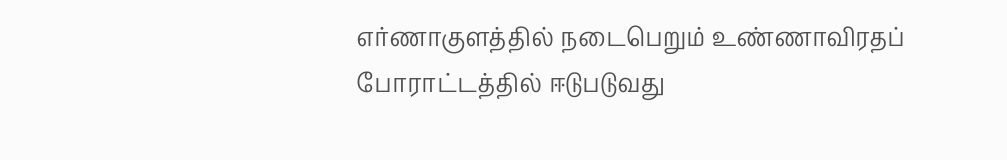எர்ணாகுளத்தில் நடைபெறும் உண்ணாவிரதப் போராட்டத்தில் ஈடுபடுவது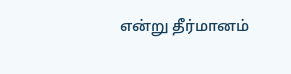என்று தீர்மானம்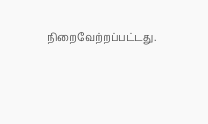நிறைவேற்றப்பட்டது.